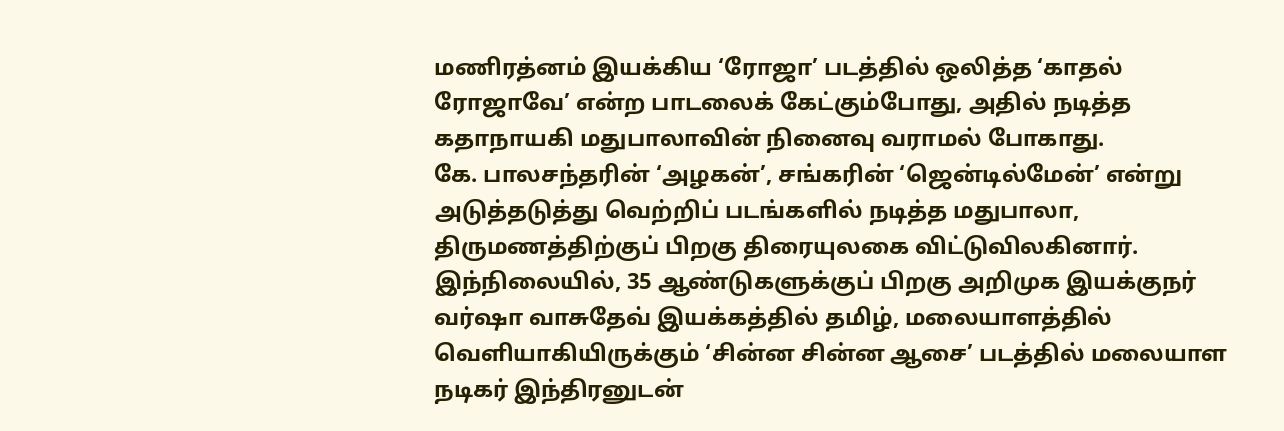மணிரத்னம் இயக்கிய ‘ரோஜா’ படத்தில் ஒலித்த ‘காதல் ரோஜாவே’ என்ற பாடலைக் கேட்கும்போது, அதில் நடித்த கதாநாயகி மதுபாலாவின் நினைவு வராமல் போகாது.
கே. பாலசந்தரின் ‘அழகன்’, சங்கரின் ‘ஜென்டில்மேன்’ என்று அடுத்தடுத்து வெற்றிப் படங்களில் நடித்த மதுபாலா, திருமணத்திற்குப் பிறகு திரையுலகை விட்டுவிலகினார்.
இந்நிலையில், 35 ஆண்டுகளுக்குப் பிறகு அறிமுக இயக்குநர் வர்ஷா வாசுதேவ் இயக்கத்தில் தமிழ், மலையாளத்தில் வெளியாகியிருக்கும் ‘சின்ன சின்ன ஆசை’ படத்தில் மலையாள நடிகர் இந்திரனுடன்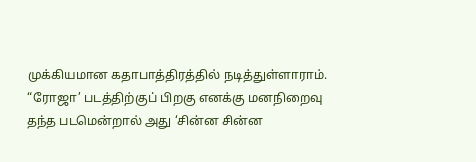முக்கியமான கதாபாத்திரத்தில் நடித்துள்ளாராம்.
“ரோஜா’ படத்திற்குப் பிறகு எனக்கு மனநிறைவு தந்த படமென்றால் அது ‘சின்ன சின்ன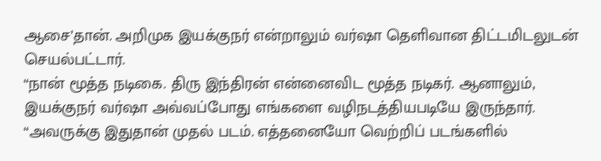ஆசை’தான். அறிமுக இயக்குநர் என்றாலும் வர்ஷா தெளிவான திட்டமிடலுடன் செயல்பட்டார்.
“நான் மூத்த நடிகை. திரு இந்திரன் என்னைவிட மூத்த நடிகர். ஆனாலும், இயக்குநர் வர்ஷா அவ்வப்போது எங்களை வழிநடத்தியபடியே இருந்தார்.
“அவருக்கு இதுதான் முதல் படம். எத்தனையோ வெற்றிப் படங்களில்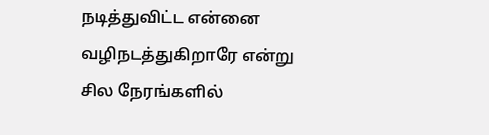நடித்துவிட்ட என்னை வழிநடத்துகிறாரே என்று சில நேரங்களில்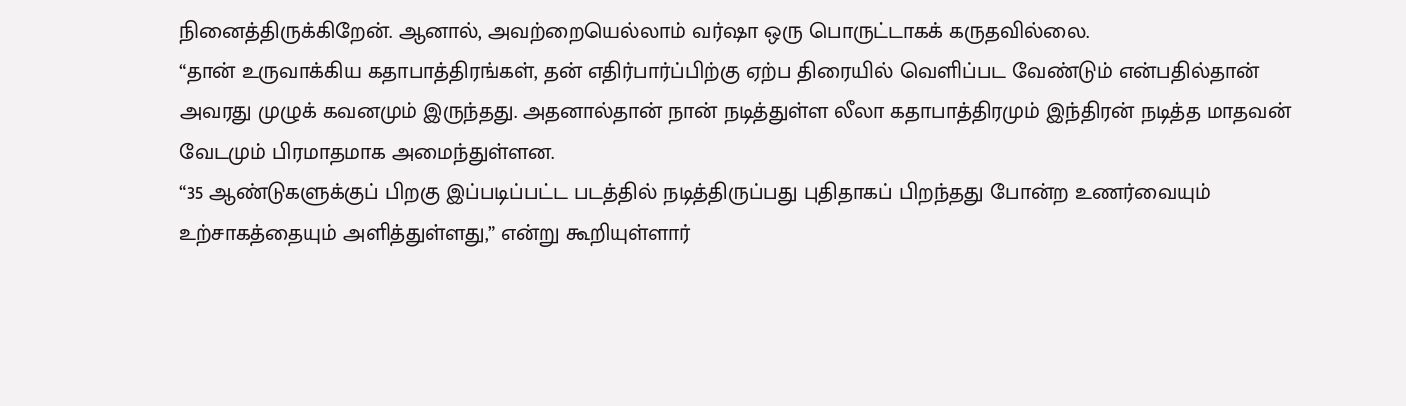நினைத்திருக்கிறேன். ஆனால், அவற்றையெல்லாம் வர்ஷா ஒரு பொருட்டாகக் கருதவில்லை.
“தான் உருவாக்கிய கதாபாத்திரங்கள், தன் எதிர்பார்ப்பிற்கு ஏற்ப திரையில் வெளிப்பட வேண்டும் என்பதில்தான் அவரது முழுக் கவனமும் இருந்தது. அதனால்தான் நான் நடித்துள்ள லீலா கதாபாத்திரமும் இந்திரன் நடித்த மாதவன் வேடமும் பிரமாதமாக அமைந்துள்ளன.
“35 ஆண்டுகளுக்குப் பிறகு இப்படிப்பட்ட படத்தில் நடித்திருப்பது புதிதாகப் பிறந்தது போன்ற உணர்வையும் உற்சாகத்தையும் அளித்துள்ளது,” என்று கூறியுள்ளார்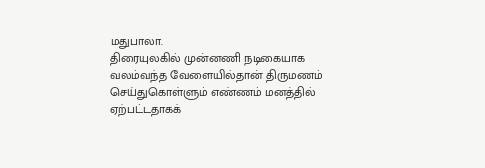மதுபாலா.
திரையுலகில் முன்னணி நடிகையாக வலம்வந்த வேளையில்தான் திருமணம் செய்துகொள்ளும் எண்ணம் மனத்தில் ஏற்பட்டதாகக்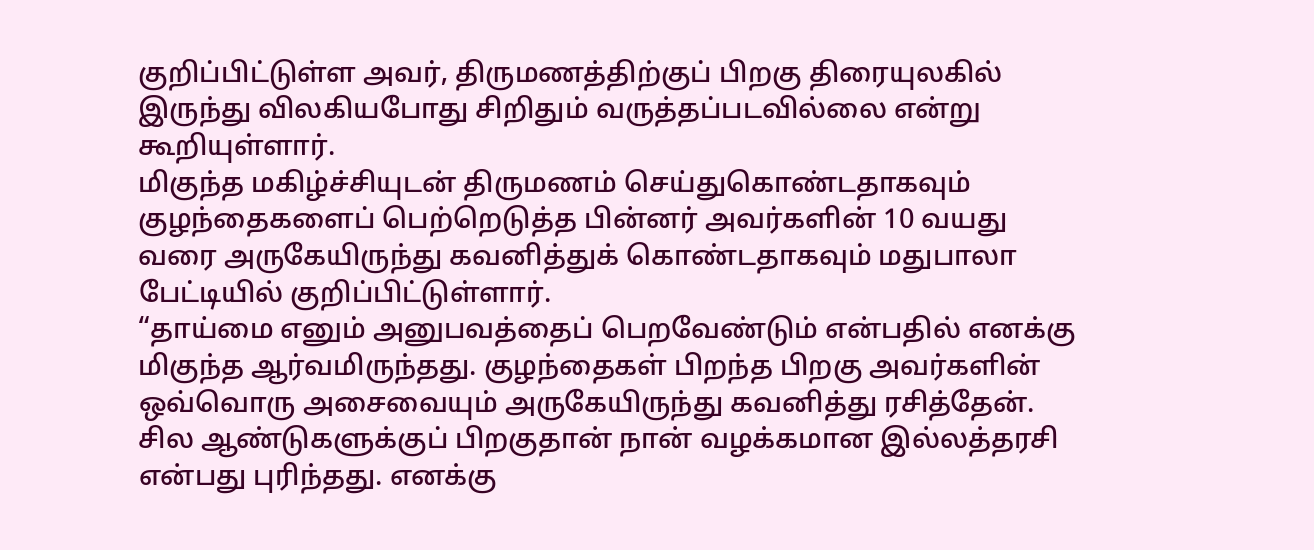குறிப்பிட்டுள்ள அவர், திருமணத்திற்குப் பிறகு திரையுலகில் இருந்து விலகியபோது சிறிதும் வருத்தப்படவில்லை என்று கூறியுள்ளார்.
மிகுந்த மகிழ்ச்சியுடன் திருமணம் செய்துகொண்டதாகவும் குழந்தைகளைப் பெற்றெடுத்த பின்னர் அவர்களின் 10 வயது வரை அருகேயிருந்து கவனித்துக் கொண்டதாகவும் மதுபாலா பேட்டியில் குறிப்பிட்டுள்ளார்.
“தாய்மை எனும் அனுபவத்தைப் பெறவேண்டும் என்பதில் எனக்கு மிகுந்த ஆர்வமிருந்தது. குழந்தைகள் பிறந்த பிறகு அவர்களின் ஒவ்வொரு அசைவையும் அருகேயிருந்து கவனித்து ரசித்தேன். சில ஆண்டுகளுக்குப் பிறகுதான் நான் வழக்கமான இல்லத்தரசி என்பது புரிந்தது. எனக்கு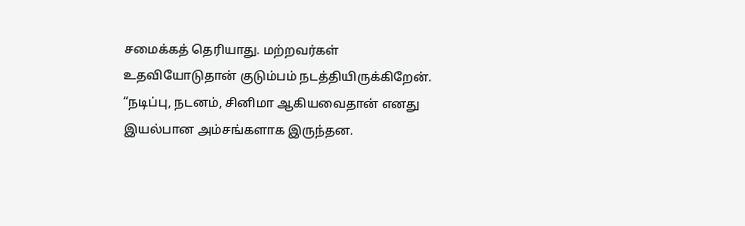சமைக்கத் தெரியாது. மற்றவர்கள் உதவியோடுதான் குடும்பம் நடத்தியிருக்கிறேன்.
“நடிப்பு, நடனம், சினிமா ஆகியவைதான் எனது இயல்பான அம்சங்களாக இருந்தன.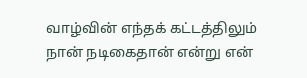வாழ்வின் எந்தக் கட்டத்திலும் நான் நடிகைதான் என்று என்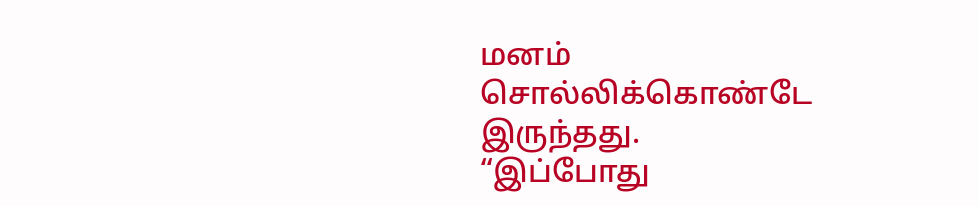மனம் சொல்லிக்கொண்டே இருந்தது.
“இப்போது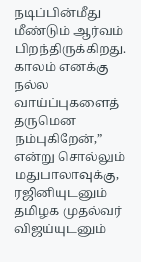நடிப்பின்மீது மீண்டும் ஆர்வம் பிறந்திருக்கிறது. காலம் எனக்கு நல்ல வாய்ப்புகளைத் தருமென நம்புகிறேன்,” என்று சொல்லும் மதுபாலாவுக்கு, ரஜினியுடனும் தமிழக முதல்வர் விஜய்யுடனும்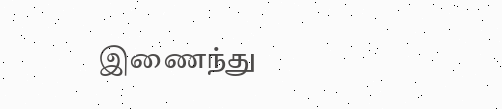இணைந்து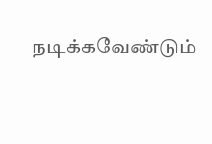நடிக்கவேண்டும்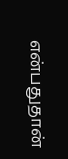என்பதுதான்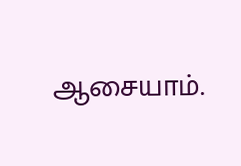ஆசையாம்.